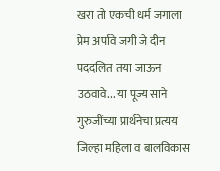खरा तो एकची धर्म जगाला प्रेम अर्पावे जगी जे दीन पददलित तया जाऊन उठवावे... या पूज्य साने गुरुजींच्या प्रार्थनेचा प्रत्यय जिल्हा महिला व बालविकास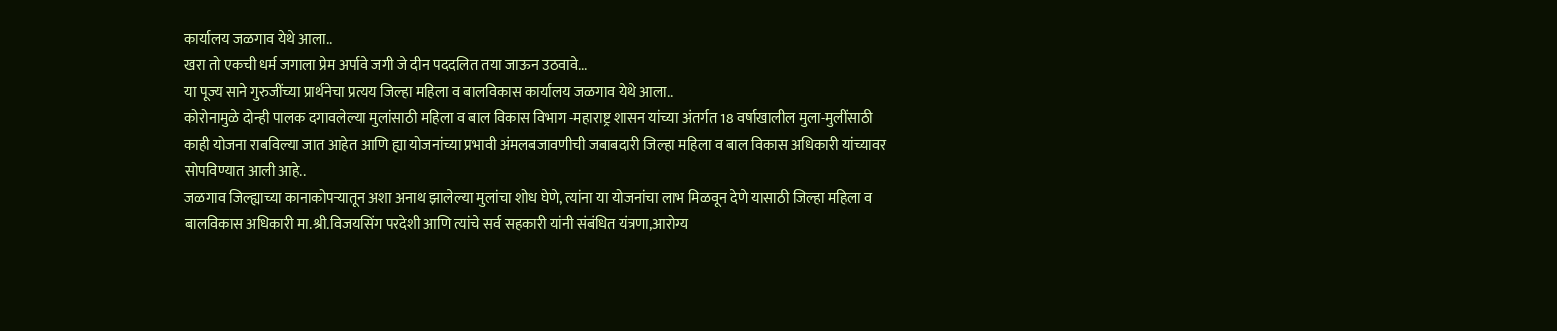कार्यालय जळगाव येथे आला..
खरा तो एकची धर्म जगाला प्रेम अर्पावे जगी जे दीन पददलित तया जाऊन उठवावे...
या पूज्य साने गुरुजींच्या प्रार्थनेचा प्रत्यय जिल्हा महिला व बालविकास कार्यालय जळगाव येथे आला..
कोरोनामुळे दोन्ही पालक दगावलेल्या मुलांसाठी महिला व बाल विकास विभाग -महाराष्ट्र शासन यांच्या अंतर्गत 18 वर्षाखालील मुला-मुलींसाठी काही योजना राबविल्या जात आहेत आणि ह्या योजनांच्या प्रभावी अंमलबजावणीची जबाबदारी जिल्हा महिला व बाल विकास अधिकारी यांच्यावर सोपविण्यात आली आहे..
जळगाव जिल्ह्याच्या कानाकोपऱ्यातून अशा अनाथ झालेल्या मुलांचा शोध घेणे, त्यांना या योजनांचा लाभ मिळवून देणे यासाठी जिल्हा महिला व बालविकास अधिकारी मा.श्री.विजयसिंग परदेशी आणि त्यांचे सर्व सहकारी यांनी संबंधित यंत्रणा,आरोग्य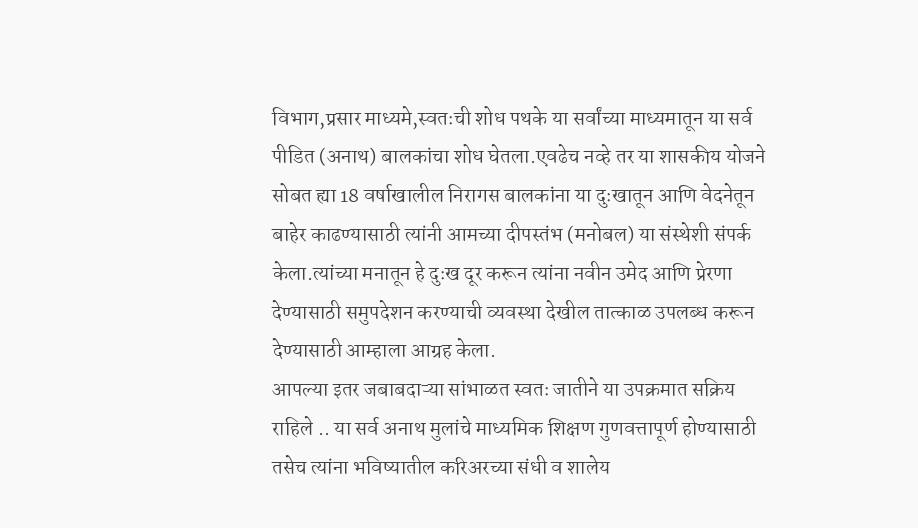विभाग,प्रसार माध्यमे,स्वतःची शोध पथके या सर्वांच्या माध्यमातून या सर्व पीडित (अनाथ) बालकांचा शोध घेतला.एवढेच नव्हे तर या शासकीय योजने सोबत ह्या 18 वर्षाखालील निरागस बालकांना या दुःखातून आणि वेदनेतून बाहेर काढण्यासाठी त्यांनी आमच्या दीपस्तंभ (मनोबल) या संस्थेशी संपर्क केला.त्यांच्या मनातून हे दुःख दूर करून त्यांना नवीन उमेद आणि प्रेरणा देण्यासाठी समुपदेशन करण्याची व्यवस्था देखील तात्काळ उपलब्ध करून देण्यासाठी आम्हाला आग्रह केला.
आपल्या इतर जबाबदाऱ्या सांभाळत स्वतः जातीने या उपक्रमात सक्रिय राहिले .. या सर्व अनाथ मुलांचे माध्यमिक शिक्षण गुणवत्तापूर्ण होण्यासाठी तसेच त्यांना भविष्यातील करिअरच्या संधी व शालेय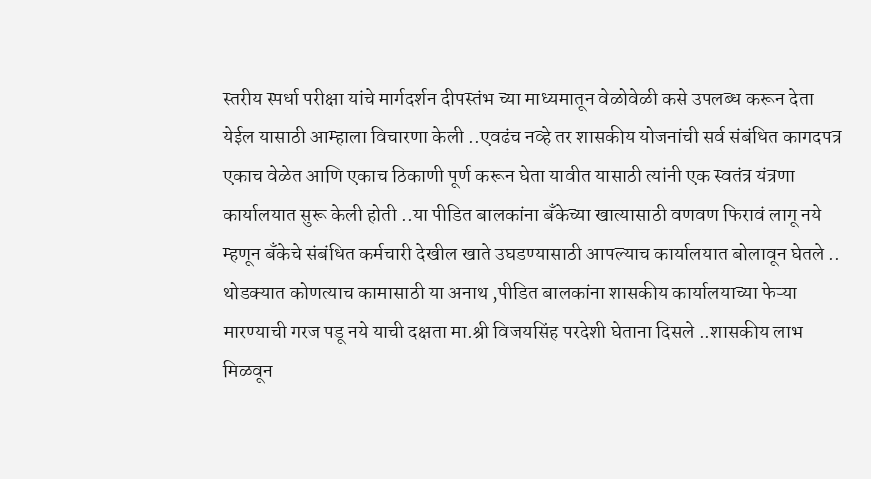स्तरीय स्पर्धा परीक्षा यांचे मार्गदर्शन दीपस्तंभ च्या माध्यमातून वेळोवेळी कसे उपलब्ध करून देता येईल यासाठी आम्हाला विचारणा केली ..एवढंच नव्हे तर शासकीय योजनांची सर्व संबंधित कागदपत्र एकाच वेळेत आणि एकाच ठिकाणी पूर्ण करून घेता यावीत यासाठी त्यांनी एक स्वतंत्र यंत्रणा कार्यालयात सुरू केली होती ..या पीडित बालकांना बँकेच्या खात्यासाठी वणवण फिरावं लागू नये म्हणून बँकेचे संबंधित कर्मचारी देखील खाते उघडण्यासाठी आपल्याच कार्यालयात बोलावून घेतले ..
थोडक्यात कोणत्याच कामासाठी या अनाथ ,पीडित बालकांना शासकीय कार्यालयाच्या फेऱ्या मारण्याची गरज पडू नये याची दक्षता मा.श्री विजयसिंह परदेशी घेताना दिसले ..शासकीय लाभ मिळवून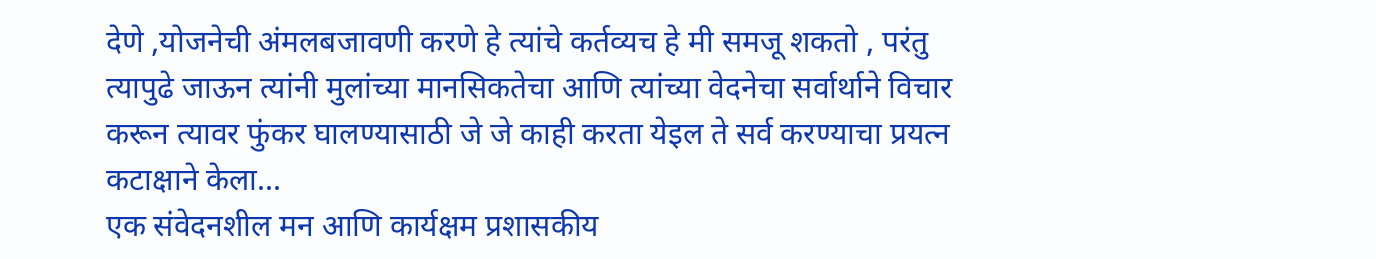देणे ,योजनेची अंमलबजावणी करणे हे त्यांचे कर्तव्यच हे मी समजू शकतो , परंतु त्यापुढे जाऊन त्यांनी मुलांच्या मानसिकतेचा आणि त्यांच्या वेदनेचा सर्वार्थाने विचार करून त्यावर फुंकर घालण्यासाठी जे जे काही करता येइल ते सर्व करण्याचा प्रयत्न कटाक्षाने केला...
एक संवेदनशील मन आणि कार्यक्षम प्रशासकीय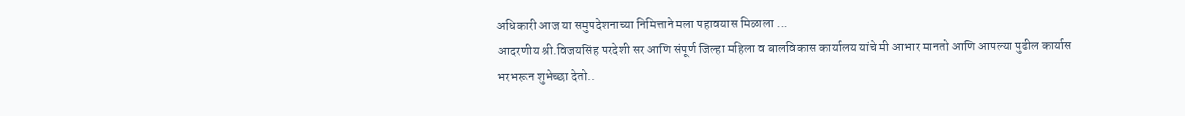अधिकारी आज या समुपदेशनाच्या निमित्ताने मला पहावयास मिळाला ...
आदरणीय श्री.विजयसिंह परदेशी सर आणि संपूर्ण जिल्हा महिला व बालविकास कार्यालय यांचे मी आभार मानतो आणि आपल्या पुढील कार्यास भरभरून शुभेच्छा देतो..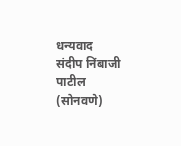धन्यवाद
संदीप निंबाजी पाटील (सोनवणे)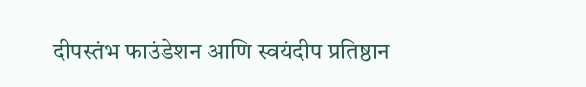दीपस्तंभ फाउंडेशन आणि स्वयंदीप प्रतिष्ठान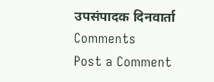उपसंपादक दिनवार्ता
Comments
Post a Comment